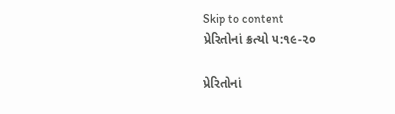Skip to content
પ્રેરિતોનાં ક્રત્યો ૫:૧૯-૨૦

પ્રેરિતોનાં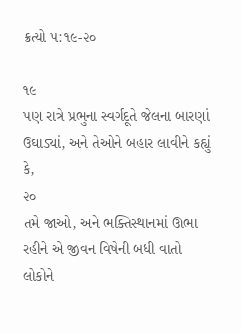ક્રત્યો ૫:૧૯-૨૦

૧૯
પણ રાત્રે પ્રભુના સ્વર્ગદૂતે જેલના બારણાં ઉઘાડ્યાં, અને તેઓને બહાર લાવીને કહ્યું કે,
૨૦
તમે જાઓ, અને ભક્તિસ્થાનમાં ઊભા રહીને એ જીવન વિષેની બધી વાતો લોકોને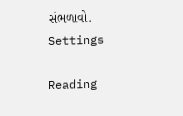સંભળાવો.
Settings

Reading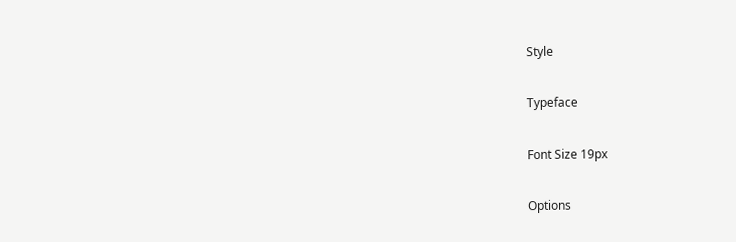Style

Typeface

Font Size 19px

Options